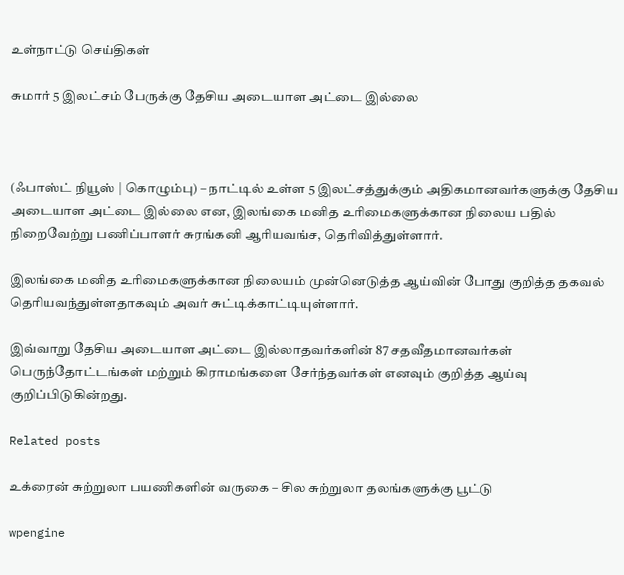உள்நாட்டு செய்திகள்

சுமார் 5 இலட்சம் பேருக்கு தேசிய அடையாள அட்டை இல்லை



(ஃபாஸ்ட் நியூஸ் | கொழும்பு) – நாட்டில் உள்ள 5 இலட்சத்துக்கும் அதிகமானவர்களுக்கு தேசிய அடையாள அட்டை இல்லை என, இலங்கை மனித உரிமைகளுக்கான நிலைய பதில் நிறைவேற்று பணிப்பாளர் சுரங்கனி ஆரியவங்ச, தெரிவித்துள்ளார்.

இலங்கை மனித உரிமைகளுக்கான நிலையம் முன்னெடுத்த ஆய்வின் போது குறித்த தகவல் தெரியவந்துள்ளதாகவும் அவர் சுட்டிக்காட்டியுள்ளார்.

இவ்வாறு தேசிய அடையாள அட்டை இல்லாதவர்களின் 87 சதவீதமானவர்கள் பெருந்தோட்டங்கள் மற்றும் கிராமங்களை சேர்ந்தவர்கள் எனவும் குறித்த ஆய்வு குறிப்பிடுகின்றது.

Related posts

உக்ரைன் சுற்றுலா பயணிகளின் வருகை – சில சுற்றுலா தலங்களுக்கு பூட்டு

wpengine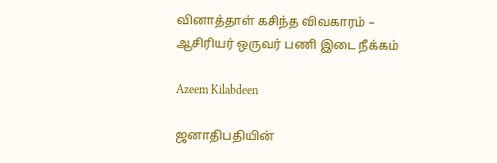வினாத்தாள் கசிந்த விவகாரம் – ஆசிரியர் ஒருவர் பணி இடை நீக்கம்

Azeem Kilabdeen

ஜனாதிபதியின்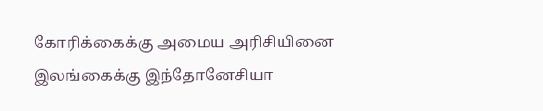கோரிக்கைக்கு அமைய அரிசியினை இலங்கைக்கு இந்தோனேசியா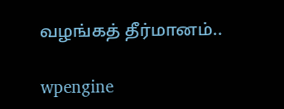வழங்கத் தீர்மானம்..

wpengine